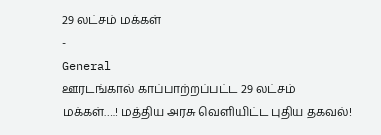29 லட்சம் மக்கள்
-
General
ஊரடங்கால் காப்பாற்றப்பட்ட 29 லட்சம் மக்கள்….! மத்திய அரசு வெளியிட்ட புதிய தகவல்!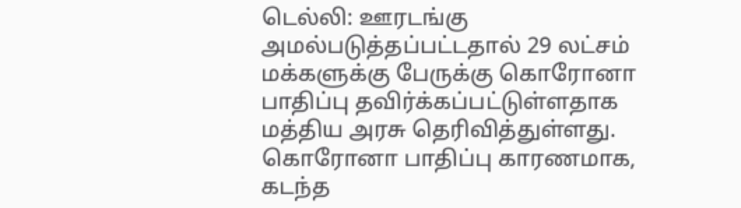டெல்லி: ஊரடங்கு அமல்படுத்தப்பட்டதால் 29 லட்சம் மக்களுக்கு பேருக்கு கொரோனா பாதிப்பு தவிர்க்கப்பட்டுள்ளதாக மத்திய அரசு தெரிவித்துள்ளது. கொரோனா பாதிப்பு காரணமாக, கடந்த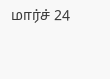மார்ச் 24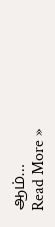ஆம்…
Read More »